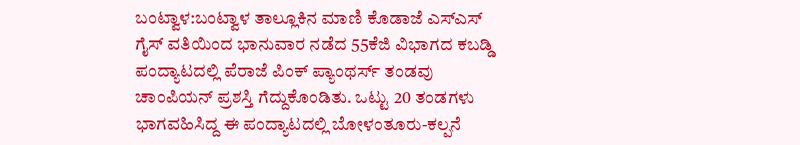ಬಂಟ್ವಾಳ:ಬಂಟ್ವಾಳ ತಾಲ್ಲೂಕಿನ ಮಾಣಿ ಕೊಡಾಜೆ ಎಸ್‍ಎಸ್ ಗೈಸ್ ವತಿಯಿಂದ ಭಾನುವಾರ ನಡೆದ 55ಕೆಜಿ ವಿಭಾಗದ ಕಬಡ್ಡಿ ಪಂದ್ಯಾಟದಲ್ಲಿ ಪೆರಾಜೆ ಪಿಂಕ್ ಪ್ಯಾಂಥರ್ಸ್ ತಂಡವು ಚಾಂಪಿಯನ್ ಪ್ರಶಸ್ತಿ ಗೆದ್ದುಕೊಂಡಿತು. ಒಟ್ಟು 20 ತಂಡಗಳು ಭಾಗವಹಿಸಿದ್ದ ಈ ಪಂದ್ಯಾಟದಲ್ಲಿ ಬೋಳಂತೂರು-ಕಲ್ಪನೆ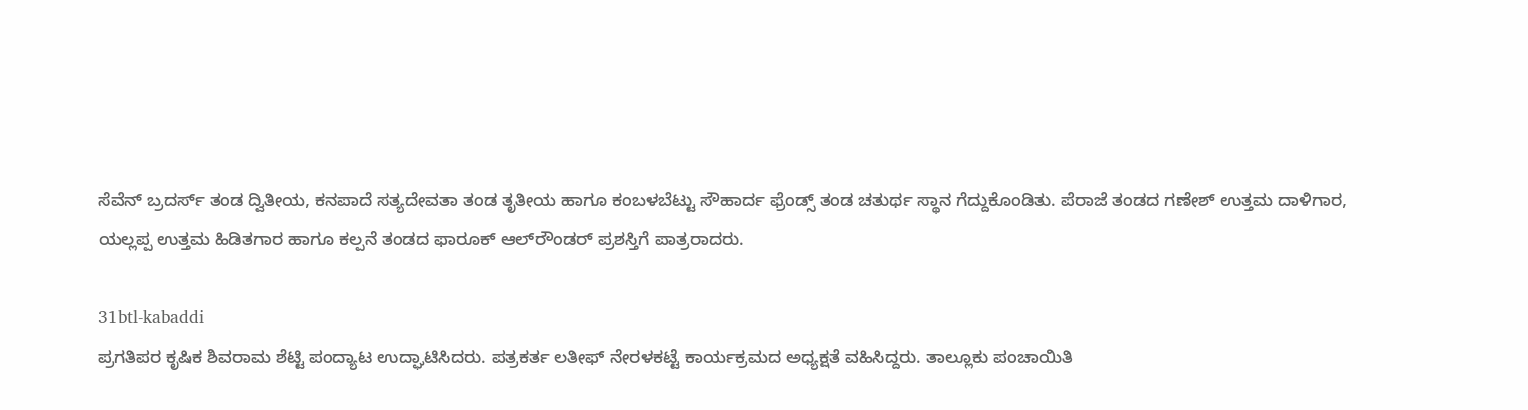ಸೆವೆನ್ ಬ್ರದರ್ಸ್ ತಂಡ ದ್ವಿತೀಯ, ಕನಪಾದೆ ಸತ್ಯದೇವತಾ ತಂಡ ತೃತೀಯ ಹಾಗೂ ಕಂಬಳಬೆಟ್ಟು ಸೌಹಾರ್ದ ಫ್ರೆಂಡ್ಸ್ ತಂಡ ಚತುರ್ಥ ಸ್ಥಾನ ಗೆದ್ದುಕೊಂಡಿತು. ಪೆರಾಜೆ ತಂಡದ ಗಣೇಶ್ ಉತ್ತಮ ದಾಳಿಗಾರ, ಯಲ್ಲಪ್ಪ ಉತ್ತಮ ಹಿಡಿತಗಾರ ಹಾಗೂ ಕಲ್ಪನೆ ತಂಡದ ಫಾರೂಕ್ ಆಲ್‍ರೌಂಡರ್ ಪ್ರಶಸ್ತಿಗೆ ಪಾತ್ರರಾದರು.

31btl-kabaddi
ಪ್ರಗತಿಪರ ಕೃಷಿಕ ಶಿವರಾಮ ಶೆಟ್ಟಿ ಪಂದ್ಯಾಟ ಉದ್ಘಾಟಿಸಿದರು. ಪತ್ರಕರ್ತ ಲತೀಫ್ ನೇರಳಕಟ್ಟೆ ಕಾರ್ಯಕ್ರಮದ ಅಧ್ಯಕ್ಷತೆ ವಹಿಸಿದ್ದರು. ತಾಲ್ಲೂಕು ಪಂಚಾಯಿತಿ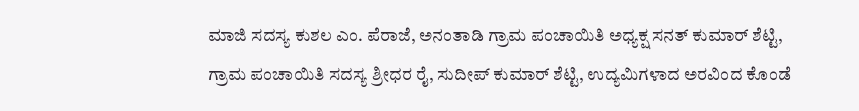ಮಾಜಿ ಸದಸ್ಯ ಕುಶಲ ಎಂ. ಪೆರಾಜೆ, ಅನಂತಾಡಿ ಗ್ರಾಮ ಪಂಚಾಯಿತಿ ಅಧ್ಯಕ್ಷ ಸನತ್ ಕುಮಾರ್ ಶೆಟ್ಟಿ, ಗ್ರಾಮ ಪಂಚಾಯಿತಿ ಸದಸ್ಯ ಶ್ರೀಧರ ರೈ, ಸುದೀಪ್ ಕುಮಾರ್ ಶೆಟ್ಟಿ, ಉದ್ಯಮಿಗಳಾದ ಅರವಿಂದ ಕೊಂಡೆ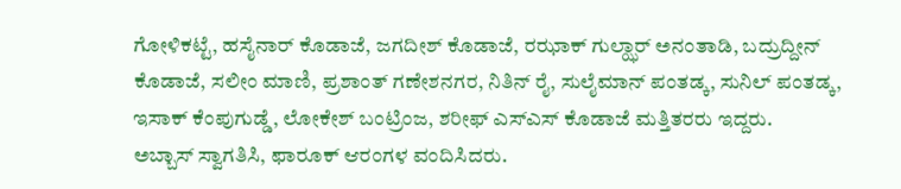ಗೋಳಿಕಟ್ಟೆ, ಹಸೈನಾರ್ ಕೊಡಾಜೆ, ಜಗದೀಶ್ ಕೊಡಾಜೆ, ರಝಾಕ್ ಗುಲ್ಝಾರ್ ಅನಂತಾಡಿ, ಬದ್ರುದ್ದೀನ್ ಕೊಡಾಜೆ, ಸಲೀಂ ಮಾಣಿ, ಪ್ರಶಾಂತ್ ಗಣೇಶನಗರ, ನಿತಿನ್ ರೈ, ಸುಲೈಮಾನ್ ಪಂತಡ್ಕ, ಸುನಿಲ್ ಪಂತಡ್ಕ, ಇಸಾಕ್ ಕೆಂಪುಗುಡ್ಡೆ, ಲೋಕೇಶ್ ಬಂಟ್ರಿಂಜ, ಶರೀಫ್ ಎಸ್‍ಎಸ್ ಕೊಡಾಜೆ ಮತ್ತಿತರರು ಇದ್ದರು.
ಅಬ್ಬಾಸ್ ಸ್ವಾಗತಿಸಿ, ಫಾರೂಕ್ ಆರಂಗಳ ವಂದಿಸಿದರು.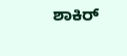ಶಾಕಿರ್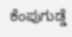ಕೆಂಪುಗುಡ್ಡೆ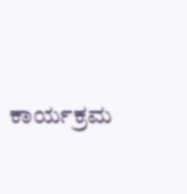ಕಾರ್ಯಕ್ರಮ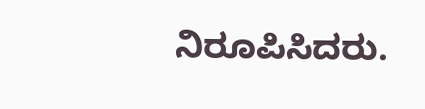ನಿರೂಪಿಸಿದರು.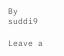By suddi9

Leave a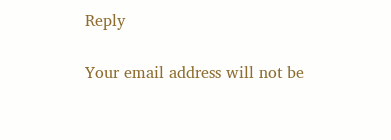Reply

Your email address will not be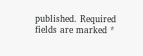published. Required fields are marked *